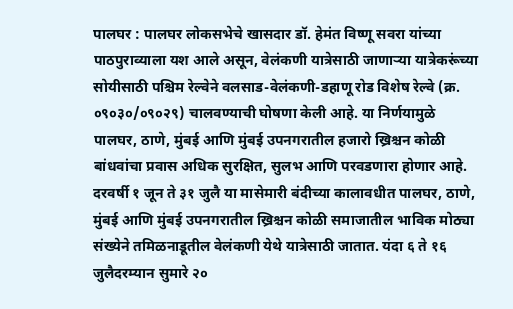पालघर : पालघर लोकसभेचे खासदार डॉ. हेमंत विष्णू सवरा यांच्या पाठपुराव्याला यश आले असून, वेलंकणी यात्रेसाठी जाणाऱ्या यात्रेकरूंच्या सोयीसाठी पश्चिम रेल्वेने वलसाड-वेलंकणी-डहाणू रोड विशेष रेल्वे (क्र. ०९०३०/०९०२९) चालवण्याची घोषणा केली आहे. या निर्णयामुळे पालघर, ठाणे, मुंबई आणि मुंबई उपनगरातील हजारो ख्रिश्चन कोळी बांधवांचा प्रवास अधिक सुरक्षित, सुलभ आणि परवडणारा होणार आहे.
दरवर्षी १ जून ते ३१ जुलै या मासेमारी बंदीच्या कालावधीत पालघर, ठाणे, मुंबई आणि मुंबई उपनगरातील ख्रिश्चन कोळी समाजातील भाविक मोठ्या संख्येने तमिळनाडूतील वेलंकणी येथे यात्रेसाठी जातात. यंदा ६ ते १६ जुलैदरम्यान सुमारे २०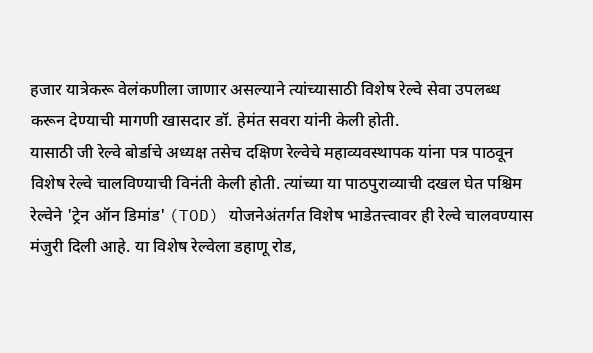हजार यात्रेकरू वेलंकणीला जाणार असल्याने त्यांच्यासाठी विशेष रेल्वे सेवा उपलब्ध करून देण्याची मागणी खासदार डॉ. हेमंत सवरा यांनी केली होती.
यासाठी जी रेल्वे बोर्डाचे अध्यक्ष तसेच दक्षिण रेल्वेचे महाव्यवस्थापक यांना पत्र पाठवून विशेष रेल्वे चालविण्याची विनंती केली होती. त्यांच्या या पाठपुराव्याची दखल घेत पश्चिम रेल्वेने 'ट्रेन ऑन डिमांड' (TOD) योजनेअंतर्गत विशेष भाडेतत्त्वावर ही रेल्वे चालवण्यास मंजुरी दिली आहे. या विशेष रेल्वेला डहाणू रोड,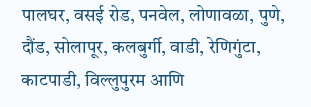पालघर, वसई रोड, पनवेल, लोणावळा, पुणे, दौंड, सोलापूर, कलबुर्गी, वाडी, रेणिगुंटा, काटपाडी, विल्लुपुरम आणि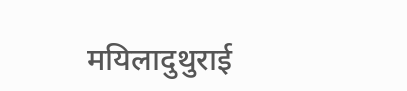मयिलादुथुराई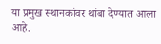या प्रमुख स्थानकांवर थांबा देण्यात आला आहे.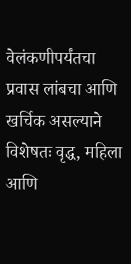वेलंकणीपर्यंतचा प्रवास लांबचा आणि खर्चिक असल्याने विशेषतः वृद्ध, महिला आणि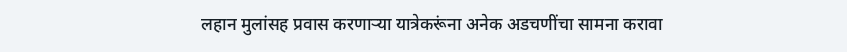लहान मुलांसह प्रवास करणाऱ्या यात्रेकरूंना अनेक अडचणींचा सामना करावा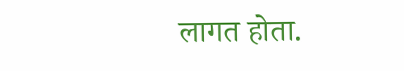लागत होता.